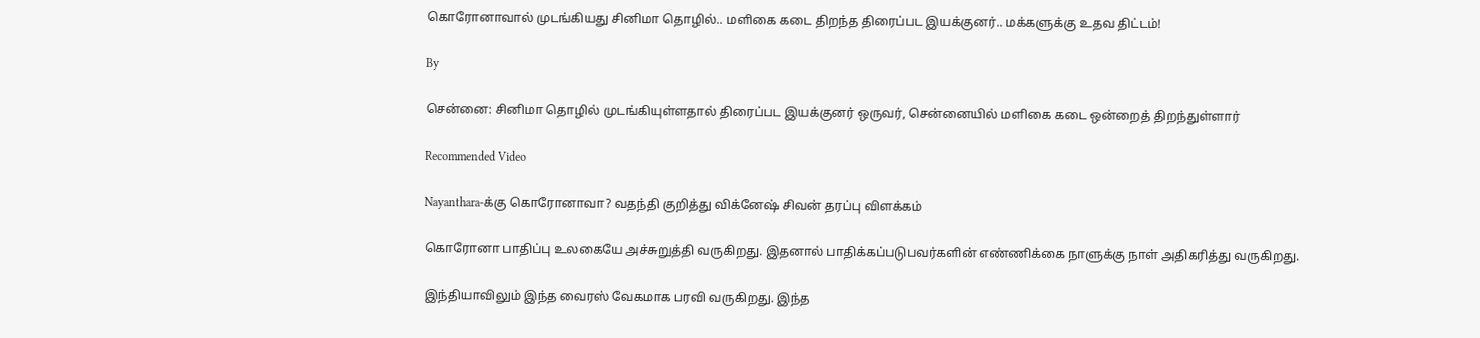கொரோனாவால் முடங்கியது சினிமா தொழில்.. மளிகை கடை திறந்த திரைப்பட இயக்குனர்.. மக்களுக்கு உதவ திட்டம்!

By

சென்னை: சினிமா தொழில் முடங்கியுள்ளதால் திரைப்பட இயக்குனர் ஒருவர், சென்னையில் மளிகை கடை ஒன்றைத் திறந்துள்ளார்

Recommended Video

Nayanthara-க்கு கொரோனாவா? வதந்தி குறித்து விக்னேஷ் சிவன் தரப்பு விளக்கம்

கொரோனா பாதிப்பு உலகையே அச்சுறுத்தி வருகிறது. இதனால் பாதிக்கப்படுபவர்களின் எண்ணிக்கை நாளுக்கு நாள் அதிகரித்து வருகிறது.

இந்தியாவிலும் இந்த வைரஸ் வேகமாக பரவி வருகிறது. இந்த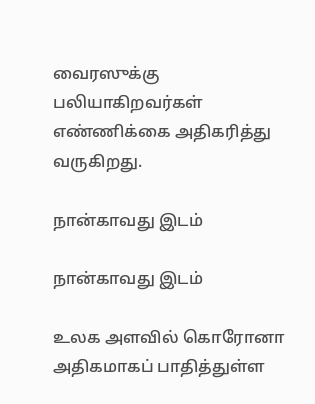வைரஸுக்கு பலியாகிறவர்கள் எண்ணிக்கை அதிகரித்து வருகிறது.

நான்காவது இடம்

நான்காவது இடம்

உலக அளவில் கொரோனா அதிகமாகப் பாதித்துள்ள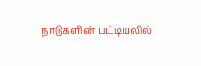நாடுகளின் பட்டியலில்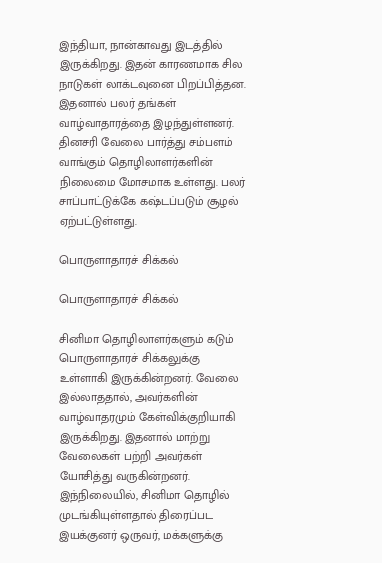இந்தியா, நான்காவது இடத்தில் இருக்கிறது. இதன் காரணமாக சில நாடுகள் லாக்டவுனை பிறப்பித்தன. இதனால் பலர் தங்கள் வாழ்வாதாரத்தை இழந்துள்ளனர். தினசரி வேலை பார்த்து சம்பளம் வாங்கும் தொழிலாளர்களின் நிலைமை மோசமாக உள்ளது. பலர் சாப்பாட்டுக்கே கஷ்டப்படும் சூழல் ஏற்பட்டுள்ளது.

பொருளாதாரச் சிக்கல்

பொருளாதாரச் சிக்கல்

சினிமா தொழிலாளர்களும் கடும் பொருளாதாரச் சிக்கலுக்கு உள்ளாகி இருக்கின்றனர். வேலை இல்லாததால், அவர்களின் வாழ்வாதரமும் கேள்விக்குறியாகி இருக்கிறது. இதனால் மாற்று வேலைகள் பற்றி அவர்கள் யோசித்து வருகின்றனர். இந்நிலையில், சினிமா தொழில் முடங்கியுள்ளதால் திரைப்பட இயக்குனர் ஒருவர், மக்களுக்கு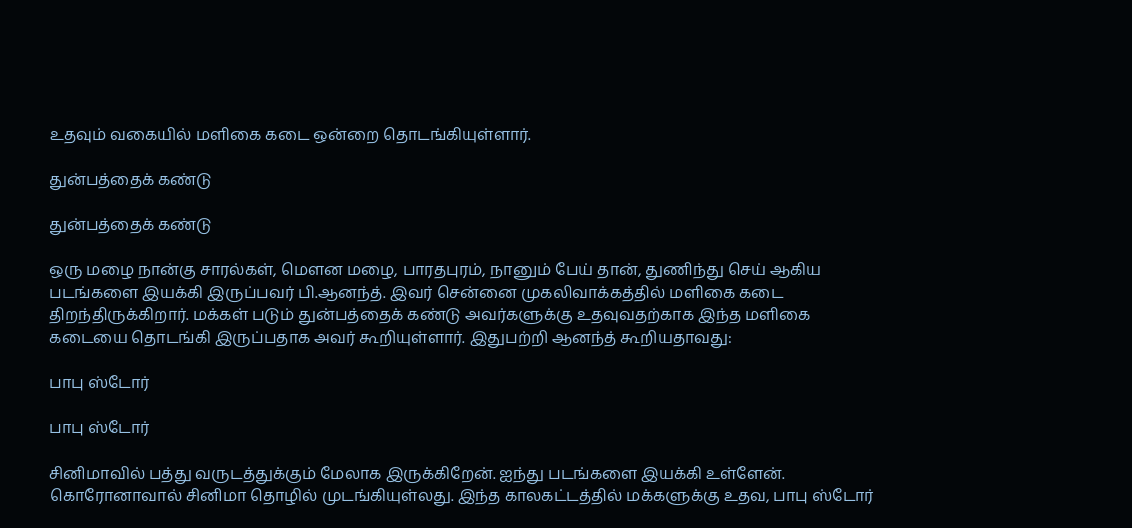உதவும் வகையில் மளிகை கடை ஒன்றை தொடங்கியுள்ளார்.

துன்பத்தைக் கண்டு

துன்பத்தைக் கண்டு

ஒரு மழை நான்கு சாரல்கள், மௌன மழை, பாரதபுரம், நானும் பேய் தான், துணிந்து செய் ஆகிய படங்களை இயக்கி இருப்பவர் பி.ஆனந்த். இவர் சென்னை முகலிவாக்கத்தில் மளிகை கடை திறந்திருக்கிறார். மக்கள் படும் துன்பத்தைக் கண்டு அவர்களுக்கு உதவுவதற்காக இந்த மளிகை கடையை தொடங்கி இருப்பதாக அவர் கூறியுள்ளார். இதுபற்றி ஆனந்த் கூறியதாவது:

பாபு ஸ்டோர்

பாபு ஸ்டோர்

சினிமாவில் பத்து வருடத்துக்கும் மேலாக இருக்கிறேன். ஐந்து படங்களை இயக்கி உள்ளேன். கொரோனாவால் சினிமா தொழில் முடங்கியுள்லது. இந்த காலகட்டத்தில் மக்களுக்கு உதவ, பாபு ஸ்டோர்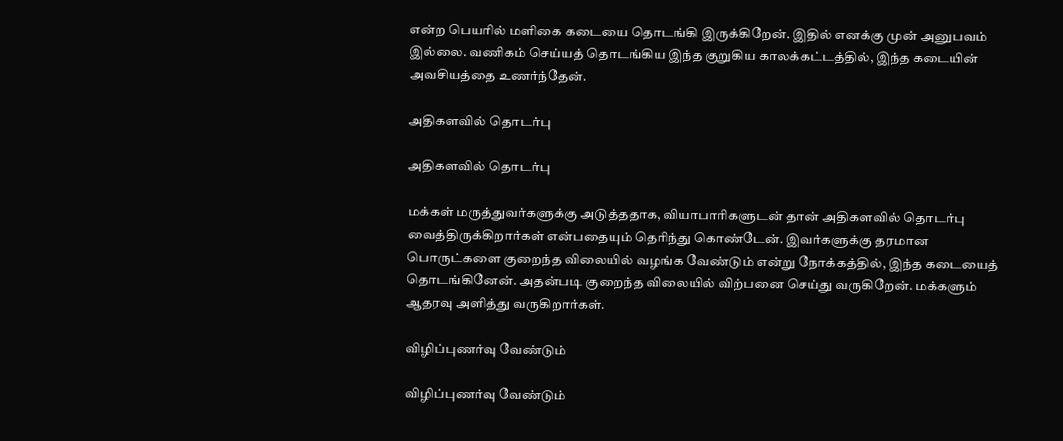என்ற பெயரில் மளிகை கடையை தொடங்கி இருக்கிறேன். இதில் எனக்கு முன் அனுபவம் இல்லை. வணிகம் செய்யத் தொடங்கிய இந்த குறுகிய காலக்கட்டத்தில், இந்த கடையின் அவசியத்தை உணர்ந்தேன்.

அதிகளவில் தொடர்பு

அதிகளவில் தொடர்பு

மக்கள் மருத்துவர்களுக்கு அடுத்ததாக, வியாபாரிகளுடன் தான் அதிகளவில் தொடர்பு வைத்திருக்கிறார்கள் என்பதையும் தெரிந்து கொண்டேன். இவர்களுக்கு தரமான பொருட்களை குறைந்த விலையில் வழங்க வேண்டும் என்று நோக்கத்தில், இந்த கடையைத் தொடங்கினேன். அதன்படி குறைந்த விலையில் விற்பனை செய்து வருகிறேன். மக்களும் ஆதரவு அளித்து வருகிறார்கள்.

விழிப்புணர்வு வேண்டும்

விழிப்புணர்வு வேண்டும்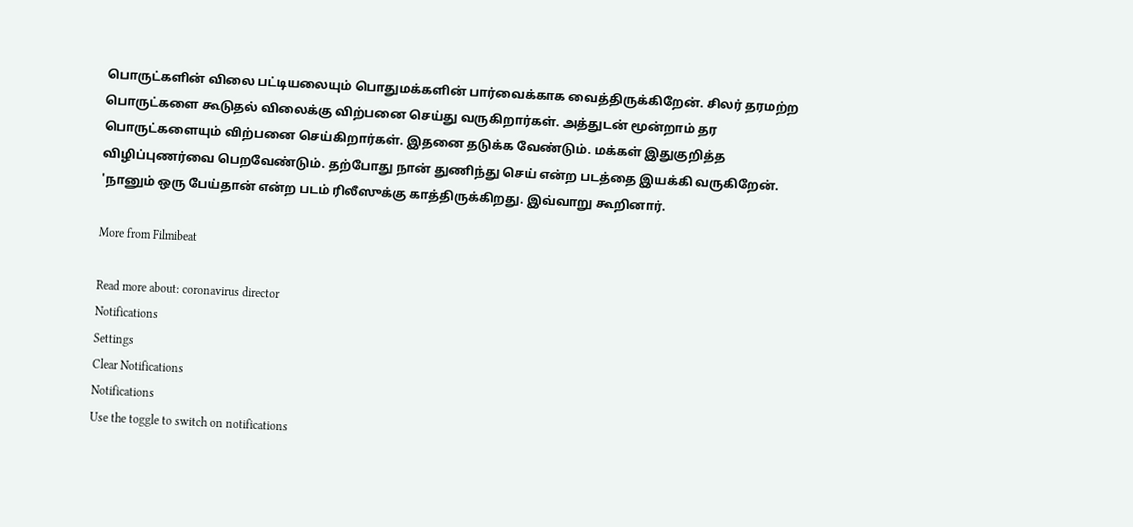பொருட்களின் விலை பட்டியலையும் பொதுமக்களின் பார்வைக்காக வைத்திருக்கிறேன். சிலர் தரமற்ற பொருட்களை கூடுதல் விலைக்கு விற்பனை செய்து வருகிறார்கள். அத்துடன் மூன்றாம் தர பொருட்களையும் விற்பனை செய்கிறார்கள். இதனை தடுக்க வேண்டும். மக்கள் இதுகுறித்த விழிப்புணர்வை பெறவேண்டும். தற்போது நான் துணிந்து செய் என்ற படத்தை இயக்கி வருகிறேன். 'நானும் ஒரு பேய்தான் என்ற படம் ரிலீஸுக்கு காத்திருக்கிறது. இவ்வாறு கூறினார்.

More from Filmibeat

Read more about: coronavirus director
Notifications
Settings
Clear Notifications
Notifications
Use the toggle to switch on notifications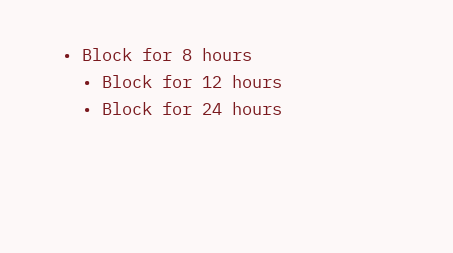• Block for 8 hours
  • Block for 12 hours
  • Block for 24 hours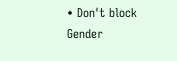• Don't block
Gender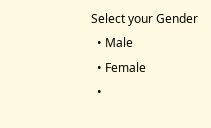Select your Gender
  • Male
  • Female
  •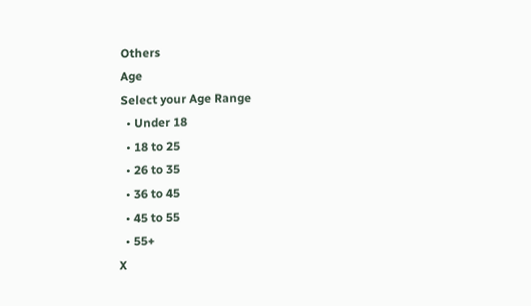Others
Age
Select your Age Range
  • Under 18
  • 18 to 25
  • 26 to 35
  • 36 to 45
  • 45 to 55
  • 55+
X